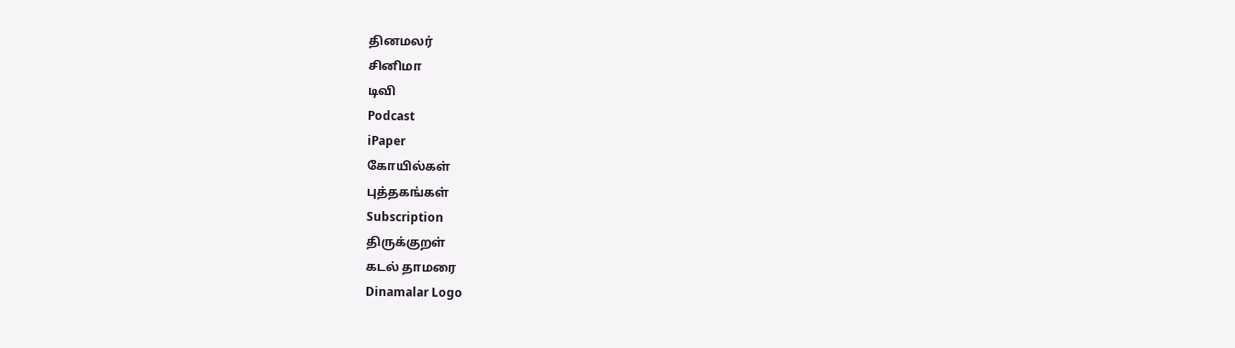தினமலர்
சினிமா
டிவி
Podcast
iPaper
கோயில்கள்
புத்தகங்கள்
Subscription
திருக்குறள்
கடல் தாமரை
Dinamalar Logo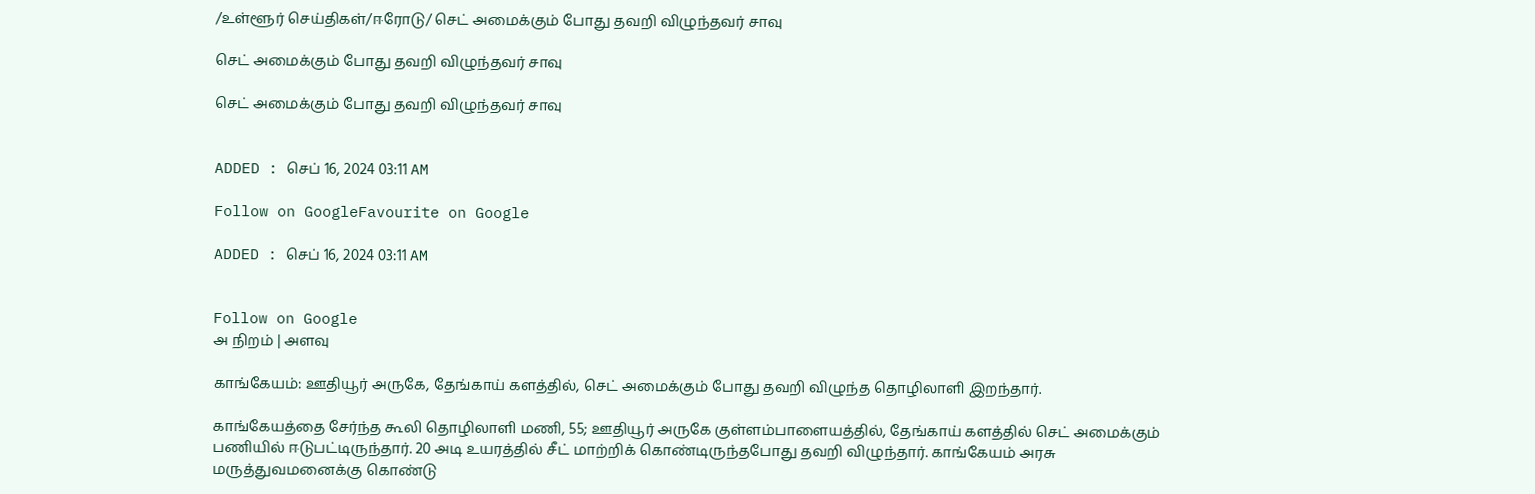/உள்ளூர் செய்திகள்/ஈரோடு/ செட் அமைக்கும் போது தவறி விழுந்தவர் சாவு

செட் அமைக்கும் போது தவறி விழுந்தவர் சாவு

செட் அமைக்கும் போது தவறி விழுந்தவர் சாவு


ADDED : செப் 16, 2024 03:11 AM

Follow on GoogleFavourite on Google

ADDED : செப் 16, 2024 03:11 AM


Follow on Google
அ நிறம் | அளவு

காங்கேயம்: ஊதியூர் அருகே, தேங்காய் களத்தில், செட் அமைக்கும் போது தவறி விழுந்த தொழிலாளி இறந்தார்.

காங்கேயத்தை சேர்ந்த கூலி தொழிலாளி மணி, 55; ஊதியூர் அருகே குள்ளம்பாளையத்தில், தேங்காய் களத்தில் செட் அமைக்கும் பணியில் ஈடுபட்டிருந்தார். 20 அடி உயரத்தில் சீட் மாற்றிக் கொண்டிருந்தபோது தவறி விழுந்தார். காங்கேயம் அரசு மருத்துவமனைக்கு கொண்டு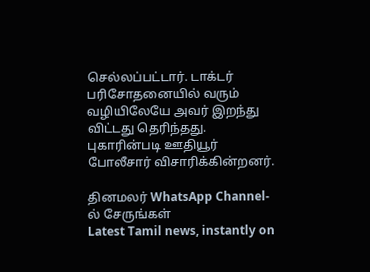செல்லப்பட்டார். டாக்டர் பரிசோதனையில் வரும் வழியிலேயே அவர் இறந்து விட்டது தெரிந்தது. புகாரின்படி ஊதியூர் போலீசார் விசாரிக்கின்றனர்.

தினமலர் WhatsApp Channel-ல் சேருங்கள்
Latest Tamil news, instantly on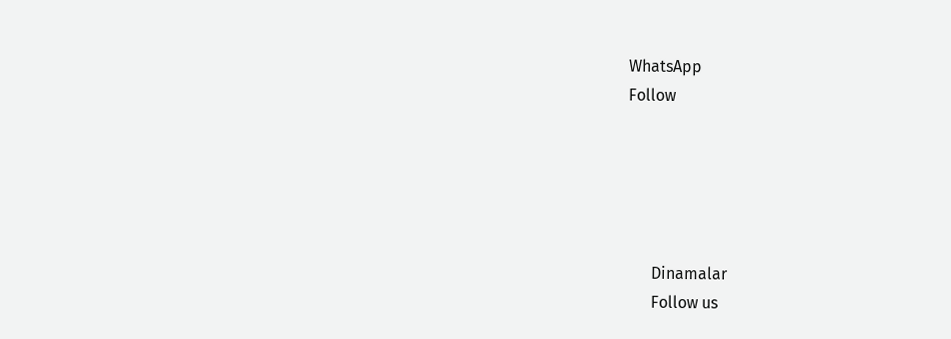WhatsApp
Follow





      Dinamalar
      Follow us